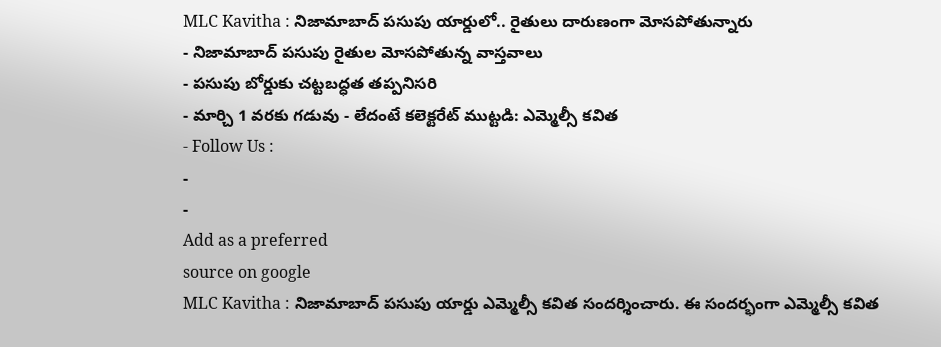MLC Kavitha : నిజామాబాద్ పసుపు యార్డులో.. రైతులు దారుణంగా మోసపోతున్నారు
- నిజామాబాద్ పసుపు రైతుల మోసపోతున్న వాస్తవాలు
- పసుపు బోర్డుకు చట్టబద్ధత తప్పనిసరి
- మార్చి 1 వరకు గడువు - లేదంటే కలెక్టరేట్ ముట్టడి: ఎమ్మెల్సీ కవిత
- Follow Us :
-
-
Add as a preferred
source on google
MLC Kavitha : నిజామాబాద్ పసుపు యార్డు ఎమ్మెల్సీ కవిత సందర్శించారు. ఈ సందర్భంగా ఎమ్మెల్సీ కవిత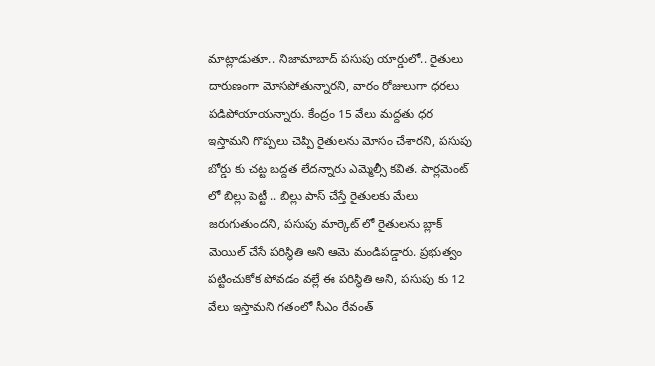మాట్లాడుతూ.. నిజామాబాద్ పసుపు యార్డులో.. రైతులు దారుణంగా మోసపోతున్నారని, వారం రోజులుగా ధరలు పడిపోయాయన్నారు. కేంద్రం 15 వేలు మద్దతు ధర ఇస్తామని గొప్పలు చెప్పి రైతులను మోసం చేశారని, పసుపు బోర్డు కు చట్ట బద్దత లేదన్నారు ఎమ్మెల్సీ కవిత. పార్లమెంట్ లో బిల్లు పెట్టీ .. బిల్లు పాస్ చేస్తే రైతులకు మేలు జరుగుతుందని, పసుపు మార్కెట్ లో రైతులను బ్లాక్ మెయిల్ చేసే పరిస్థితి అని ఆమె మండిపడ్డారు. ప్రభుత్వం పట్టించుకోక పోవడం వల్లే ఈ పరిస్థితి అని, పసుపు కు 12 వేలు ఇస్తామని గతంలో సీఎం రేవంత్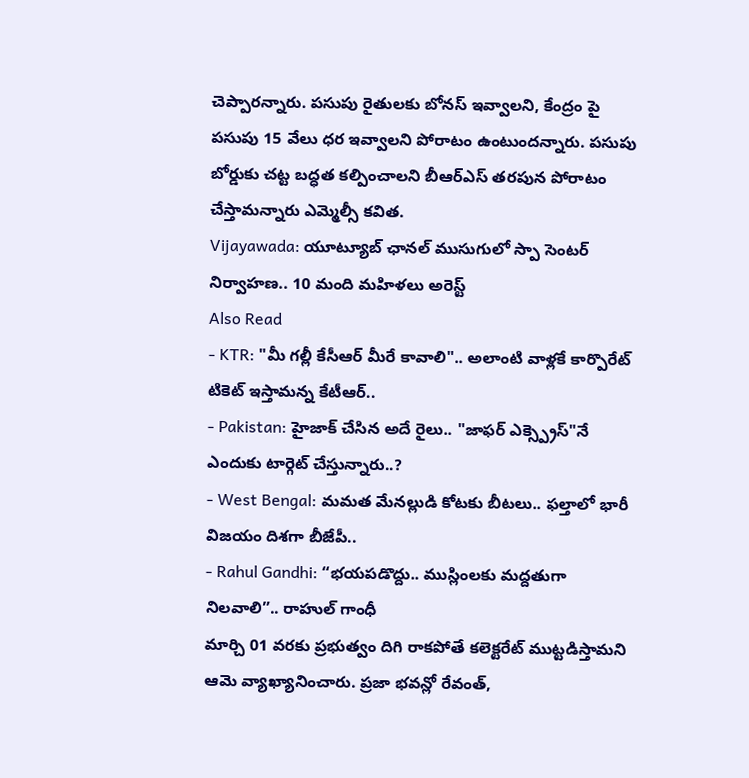చెప్పారన్నారు. పసుపు రైతులకు బోనస్ ఇవ్వాలని, కేంద్రం పై పసుపు 15 వేలు ధర ఇవ్వాలని పోరాటం ఉంటుందన్నారు. పసుపు బోర్డుకు చట్ట బద్ధత కల్పించాలని బీఆర్ఎస్ తరపున పోరాటం చేస్తామన్నారు ఎమ్మెల్సీ కవిత.
Vijayawada: యూట్యూబ్ ఛానల్ ముసుగులో స్పా సెంటర్ నిర్వాహణ.. 10 మంది మహిళలు అరెస్ట్
Also Read
- KTR: "మీ గల్లీ కేసీఆర్ మీరే కావాలి".. అలాంటి వాళ్లకే కార్పొరేట్ టికెట్ ఇస్తామన్న కేటీఆర్..
- Pakistan: హైజాక్ చేసిన అదే రైలు.. "జాఫర్ ఎక్స్ప్రెస్"నే ఎందుకు టార్గెట్ చేస్తున్నారు..?
- West Bengal: మమత మేనల్లుడి కోటకు బీటలు.. ఫల్తాలో భారీ విజయం దిశగా బీజేపీ..
- Rahul Gandhi: “భయపడొద్దు.. ముస్లింలకు మద్దతుగా నిలవాలి”.. రాహుల్ గాంధీ
మార్చి 01 వరకు ప్రభుత్వం దిగి రాకపోతే కలెక్టరేట్ ముట్టడిస్తామని ఆమె వ్యాఖ్యానించారు. ప్రజా భవన్లో రేవంత్,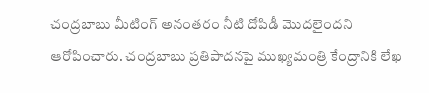చంద్రబాబు మీటింగ్ అనంతరం నీటి దోపిడీ మొదలైందని ఆరోపించారు. చంద్రబాబు ప్రతిపాదనపై ముఖ్యమంత్రి కేంద్రానికి లేఖ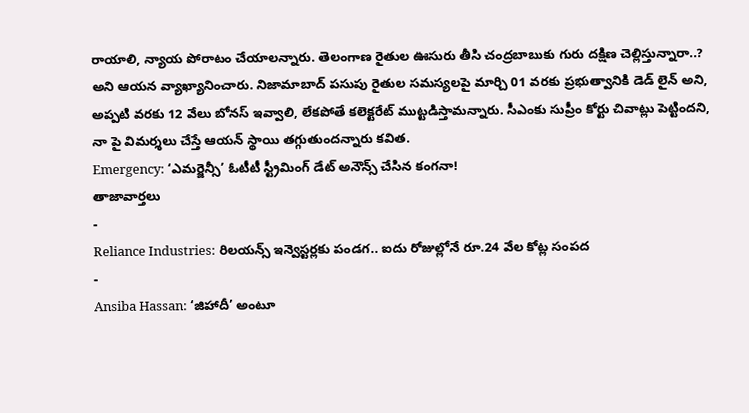రాయాలి, న్యాయ పోరాటం చేయాలన్నారు. తెలంగాణ రైతుల ఊసురు తీసి చంద్రబాబుకు గురు దక్షిణ చెల్లిస్తున్నారా..? అని ఆయన వ్యాఖ్యానించారు. నిజామాబాద్ పసుపు రైతుల సమస్యలపై మార్చి 01 వరకు ప్రభుత్వానికి డెడ్ లైన్ అని, అప్పటి వరకు 12 వేలు బోనస్ ఇవ్వాలి, లేకపోతే కలెక్టరేట్ ముట్టడిస్తామన్నారు. సీఎంకు సుప్రీం కోర్టు చివాట్లు పెట్టిందని, నా పై విమర్శలు చేస్తే ఆయన్ స్థాయి తగ్గుతుందన్నారు కవిత.
Emergency: ‘ఎమర్జెన్సీ’ ఓటీటీ స్ట్రీమింగ్ డేట్ అనౌన్స్ చేసిన కంగనా!
తాజావార్తలు
-
Reliance Industries: రిలయన్స్ ఇన్వెస్టర్లకు పండగ.. ఐదు రోజుల్లోనే రూ.24 వేల కోట్ల సంపద
-
Ansiba Hassan: ‘జిహాదీ’ అంటూ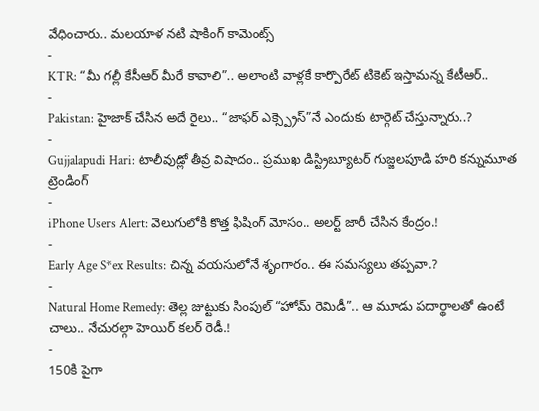వేధించారు.. మలయాళ నటి షాకింగ్ కామెంట్స్
-
KTR: “మీ గల్లీ కేసీఆర్ మీరే కావాలి”.. అలాంటి వాళ్లకే కార్పొరేట్ టికెట్ ఇస్తామన్న కేటీఆర్..
-
Pakistan: హైజాక్ చేసిన అదే రైలు.. “జాఫర్ ఎక్స్ప్రెస్”నే ఎందుకు టార్గెట్ చేస్తున్నారు..?
-
Gujjalapudi Hari: టాలీవుడ్లో తీవ్ర విషాదం.. ప్రముఖ డిస్ట్రిబ్యూటర్ గుజ్జలపూడి హరి కన్నుమూత
ట్రెండింగ్
-
iPhone Users Alert: వెలుగులోకి కొత్త ఫిషింగ్ మోసం.. అలర్ట్ జారీ చేసిన కేంద్రం.!
-
Early Age S*ex Results: చిన్న వయసులోనే శృంగారం.. ఈ సమస్యలు తప్పవా.?
-
Natural Home Remedy: తెల్ల జుట్టుకు సింపుల్ “హోమ్ రెమిడీ”.. ఆ మూడు పదార్థాలతో ఉంటే చాలు.. నేచురల్గా హెయిర్ కలర్ రెడీ.!
-
150కి పైగా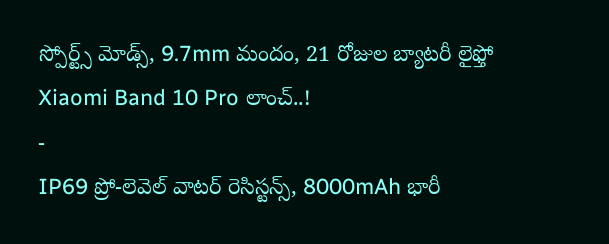స్పోర్ట్స్ మోడ్స్, 9.7mm మందం, 21 రోజుల బ్యాటరీ లైఫ్తో Xiaomi Band 10 Pro లాంచ్..!
-
IP69 ప్రో-లెవెల్ వాటర్ రెసిస్టన్స్, 8000mAh భారీ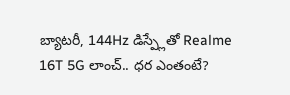బ్యాటరీ, 144Hz డిస్ప్లేతో Realme 16T 5G లాంచ్.. ధర ఎంతంటే?